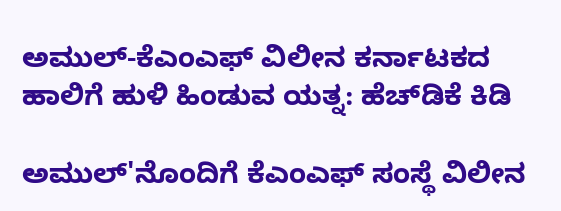ಅಮುಲ್‌-ಕೆಎಂಎಫ್ ವಿಲೀನ ಕರ್ನಾಟಕದ ಹಾಲಿಗೆ ಹುಳಿ ಹಿಂಡುವ ಯತ್ನ: ಹೆಚ್‌ಡಿಕೆ ಕಿಡಿ

ಅಮುಲ್‌'ನೊಂದಿಗೆ ಕೆಎಂಎಫ್ ಸಂಸ್ಥೆ ವಿಲೀನ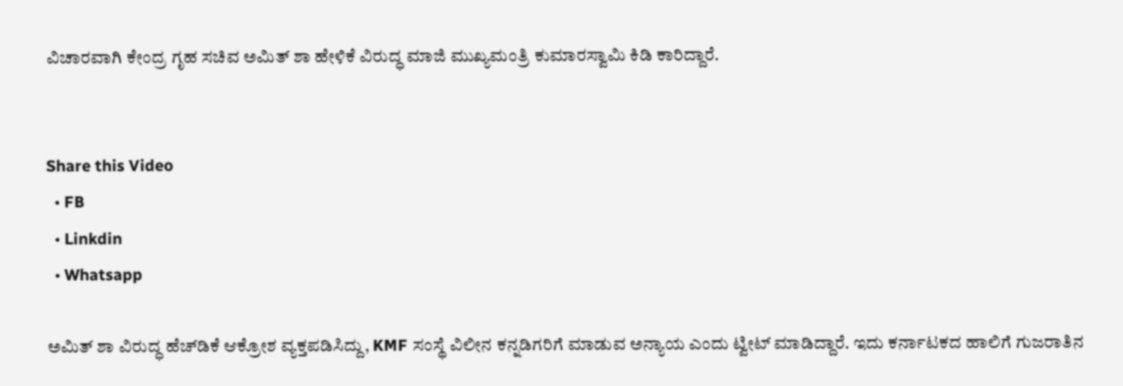ವಿಚಾರವಾಗಿ ಕೇಂದ್ರ ಗೃಹ ಸಚಿವ ಅಮಿತ್‌ ಶಾ ಹೇಳಿಕೆ ವಿರುದ್ಧ ಮಾಜಿ ಮುಖ್ಯಮಂತ್ರಿ ಕುಮಾರಸ್ವಾಮಿ ಕಿಡಿ ಕಾರಿದ್ದಾರೆ.


Share this Video
  • FB
  • Linkdin
  • Whatsapp

ಅಮಿತ್‌ ಶಾ ವಿರುದ್ಧ ಹೆಚ್‌ಡಿಕೆ ಆಕ್ರೋಶ ವ್ಯಕ್ತಪಡಿಸಿದ್ದು, KMF ಸಂಸ್ಥೆ ವಿಲೀನ ಕನ್ನಡಿಗರಿಗೆ ಮಾಡುವ ಅನ್ಯಾಯ ಎಂದು ಟ್ವೀಟ್‌ ಮಾಡಿದ್ದಾರೆ. ಇದು ಕರ್ನಾಟಕದ ಹಾಲಿಗೆ ಗುಜರಾತಿನ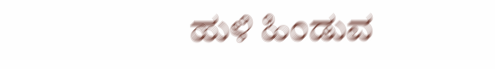ಹುಳಿ ಹಿಂಡುವ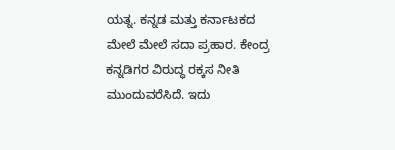ಯತ್ನ. ಕನ್ನಡ ಮತ್ತು ಕರ್ನಾಟಕದ ಮೇಲೆ ಮೇಲೆ ಸದಾ ಪ್ರಹಾರ. ಕೇಂದ್ರ ಕನ್ನಡಿಗರ ವಿರುದ್ಧ ರಕ್ಕಸ ನೀತಿ ಮುಂದುವರೆಸಿದೆ. ಇದು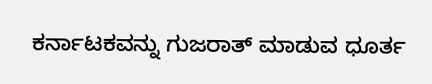ಕರ್ನಾಟಕವನ್ನು ಗುಜರಾತ್‌ ಮಾಡುವ ಧೂರ್ತ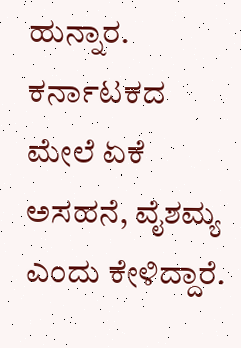ಹುನ್ನಾರ. ಕರ್ನಾಟಕದ ಮೇಲೆ ಏಕೆ ಅಸಹನೆ, ವೈಶಮ್ಯ ಎಂದು ಕೇಳಿದ್ದಾರೆ.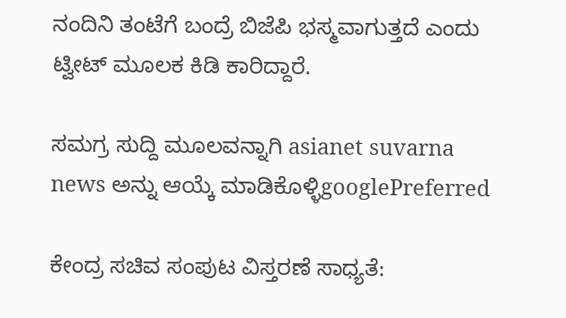ನಂದಿನಿ ತಂಟೆಗೆ ಬಂದ್ರೆ ಬಿಜೆಪಿ ಭಸ್ಮವಾಗುತ್ತದೆ ಎಂದು ಟ್ವೀಟ್‌ ಮೂಲಕ ಕಿಡಿ ಕಾರಿದ್ದಾರೆ.

ಸಮಗ್ರ ಸುದ್ದಿ ಮೂಲವನ್ನಾಗಿ asianet suvarna news ಅನ್ನು ಆಯ್ಕೆ ಮಾಡಿಕೊಳ್ಳಿgooglePreferred

ಕೇಂದ್ರ ಸಚಿವ ಸಂಪುಟ ವಿಸ್ತರಣೆ ಸಾಧ್ಯತೆ: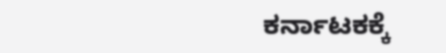ಕರ್ನಾಟಕಕ್ಕೆ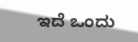ಇದೆ ಒಂದು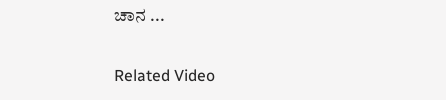ಚಾನ ...

Related Video